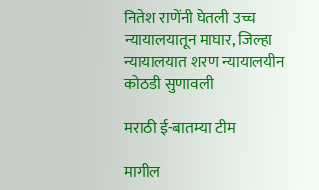नितेश राणेंनी घेतली उच्च न्यायालयातून माघार, जिल्हा न्यायालयात शरण न्यायालयीन कोठडी सुणावली

मराठी ई-बातम्या टीम

मागील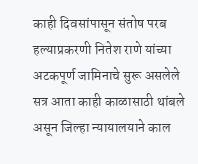काही दिवसांपासून संतोष परब हल्याप्रकरणी नितेश राणे यांच्या अटकपूर्ण जामिनाचे सुरू असलेले सत्र आता काही काळासाठी थांबले असून जिल्हा न्यायालयाने काल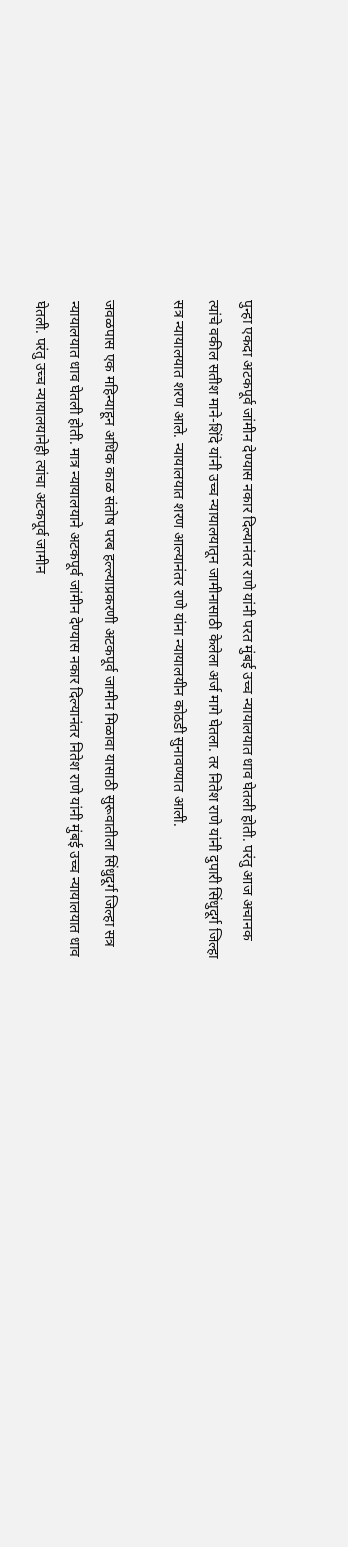पुन्हा एकदा अटकपूर्व जांमीन देण्यास नकार दिल्यानंतर राणे यांनी परत मुंबई उच्च न्यायालयात धाव घेतली होती. परंतु आज अचानक त्यांचे वकील सतीश माने-शिंदे यांनी उच्च न्यायालयातून जामीनासाठी केलेला अर्ज मागे घेतला. तर नितेश राणे यांनी दुपारी सिंधुदूर्ग जिल्हा सत्र न्यायालयात शरण आले. न्यायालयात शरण आल्यानंतर राणे यांना न्यायालयीन कोठडी सुनावण्यात आली.

जवळपास एक महिन्याहून अधिक काळ संतोष परब हल्ल्याप्रकरणी अटकपूर्व जामीन मिळावा यासाठी सुरूवातीला सिंधुदूर्ग जिल्हा सत्र न्यायालयात धाव घेतली होती. मात्र न्यायालयाने अटकपूर्व जांमीन देण्यास नकार दिल्यानंतर नितेश राणे यांनी मुंबई उच्च न्यायालयात धाव घेतली. परंतु उच्च न्यायालयानेही त्यांचा अटकपूर्व जामीन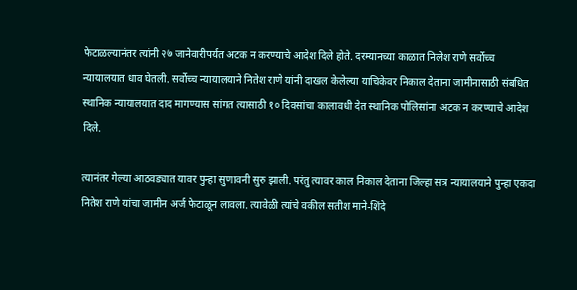फेटाळल्यानंतर त्यांनी २७ जानेवारीपर्यत अटक न करण्याचे आदेश दिले होते. दरम्यानच्या काळात निलेश राणे सर्वोच्च न्यायालयात धाव घेतली. सर्वोच्च न्यायालयाने नितेश राणे यांनी दाखल केलेल्या याचिकेवर निकाल देताना जामीनासाठी संबधित स्थानिक न्यायालयात दाद मागण्यास सांगत त्यासाठी १० दिवसांचा कालावधी देत स्थानिक पोलिसांना अटक न करण्याचे आदेश दिले.

त्यानंतर गेल्या आठवड्यात यावर पुन्हा सुणावनी सुरु झाली. परंतु त्यावर काल निकाल देताना जिल्हा सत्र न्यायालयाने पुन्हा एकदा नितेश राणे यांचा जामीन अर्ज फेटाळून लावला. त्यावेळी त्यांचे वकील सतीश माने-शिंदे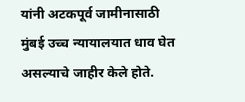यांनी अटकपूर्व जामीनासाठी मुंबई उच्च न्यायालयात धाव घेत असल्याचे जाहीर केले होते.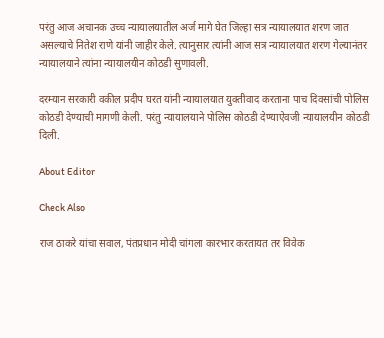परंतु आज अचानक उच्च न्यायालयातील अर्ज मागे घेत जिल्हा सत्र न्यायालयात शरण जात असल्याचे नितेश राणे यांनी जाहीर केले. त्यानुसार त्यांनी आज सत्र न्यायालयात शरण गेल्यानंतर न्यायालयाने त्यांना न्यायालयीन कोठडी सुणावली.

दरम्यान सरकारी वकील प्रदीप घरत यांनी न्यायालयात युक्तीवाद करताना पाच दिवसांची पोलिस कोठडी देण्याची मागणी केली. परंतु न्यायालयाने पोलिस कोठडी देण्याऐवजी न्यायालयीन कोठडी दिली.

About Editor

Check Also

राज ठाकरे यांचा सवाल, पंतप्रधान मोदी चांगला कारभार करतायत तर विवेक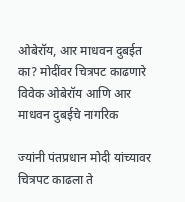ओबेरॉय, आर माधवन दुबईत का? मोदींवर चित्रपट काढणारे विवेक ओबेरॉय आणि आर माधवन दुबईचे नागरिक

ज्यांनी पंतप्रधान मोदी यांच्यावर चित्रपट काढला ते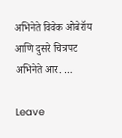अभिनेते विवेक ओबेरॉय आणि दुसरे चित्रपट अभिनेते आर. …

Leave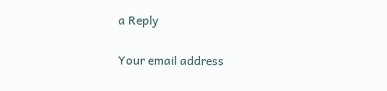a Reply

Your email address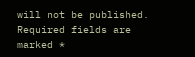will not be published. Required fields are marked *